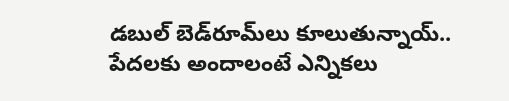డబుల్ బెడ్‌రూమ్‌లు కూలుతున్నాయ్.. పేదలకు అందాలంటే ఎన్నికలు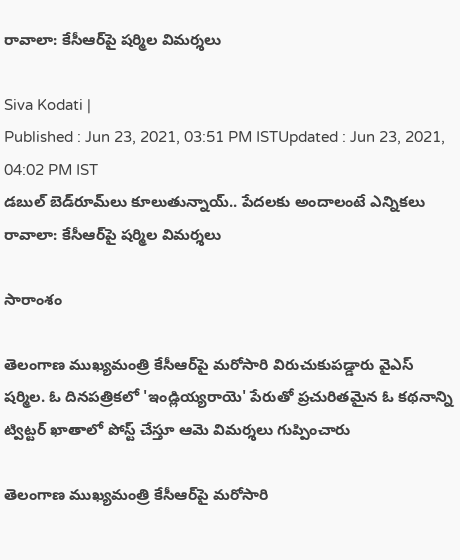రావాలా: కేసీఆర్‌పై షర్మిల విమర్శలు

Siva Kodati |
Published : Jun 23, 2021, 03:51 PM ISTUpdated : Jun 23, 2021, 04:02 PM IST
డబుల్ బెడ్‌రూమ్‌లు కూలుతున్నాయ్.. పేదలకు అందాలంటే ఎన్నికలు రావాలా: కేసీఆర్‌పై షర్మిల విమర్శలు

సారాంశం

తెలంగాణ ముఖ్యమంత్రి కేసీఆర్‌పై మరోసారి విరుచుకుపడ్డారు వైఎస్ షర్మిల. ఓ దిన‌ప‌త్రిక‌లో 'ఇండ్లియ్య‌రాయె' పేరుతో ప్ర‌చురిత‌మైన ఓ క‌థ‌నాన్ని ట్విట్ట‌ర్ ఖాతాలో పోస్ట్ చేస్తూ ఆమె విమ‌ర్శ‌లు గుప్పించారు

తెలంగాణ ముఖ్యమంత్రి కేసీఆర్‌పై మరోసారి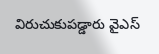విరుచుకుపడ్డారు వైఎస్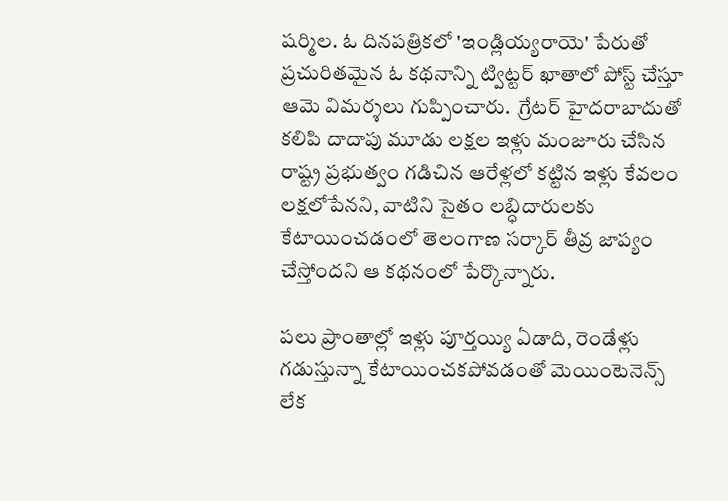షర్మిల. ఓ దిన‌ప‌త్రిక‌లో 'ఇండ్లియ్య‌రాయె' పేరుతో ప్ర‌చురిత‌మైన ఓ క‌థ‌నాన్ని ట్విట్ట‌ర్ ఖాతాలో పోస్ట్ చేస్తూ ఆమె విమ‌ర్శ‌లు గుప్పించారు.  గ్రేటర్ హైదరాబాదుతో కలిపి దాదాపు మూడు లక్షల ఇళ్లు మంజూరు చేసిన రాష్ట్ర ప్రభుత్వం గడిచిన ఆరేళ్ల‌లో కట్టిన ఇళ్లు కేవలం లక్షలోపేన‌ని, వాటిని సైతం లబ్ధిదారులకు కేటాయించడంలో తెలంగాణ సర్కార్ తీవ్ర జాప్యం చేస్తోందని ఆ క‌థ‌నంలో పేర్కొన్నారు.

ప‌లు ప్రాంతాల్లో ఇళ్లు పూర్తయ్యి ఏడాది, రెండేళ్లు గడుస్తున్నా కేటాయించకపోవడంతో మెయింటెనెన్స్ లేక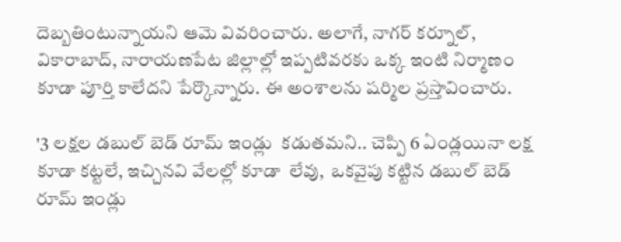దెబ్బతింటున్నాయని ఆమె వివరించారు. అలాగే, నాగర్ కర్నూల్, వికారాబాద్, నారాయణపేట జిల్లాల్లో ఇప్పటివరకు ఒక్క ఇంటి నిర్మాణం కూడా పూర్తి కాలేదని పేర్కొన్నారు. ఈ అంశాల‌ను ష‌ర్మిల ప్ర‌స్తావించారు.

'3 లక్షల డబుల్ బెడ్ రూమ్ ఇండ్లు  కడుతమని.. చెప్పి 6 ఏండ్లయినా లక్ష కూడా కట్టలే, ఇచ్చినవి వేలల్లో కూడా  లేవు,  ఒకవైపు కట్టిన డబుల్ బెడ్ రూమ్ ఇండ్లు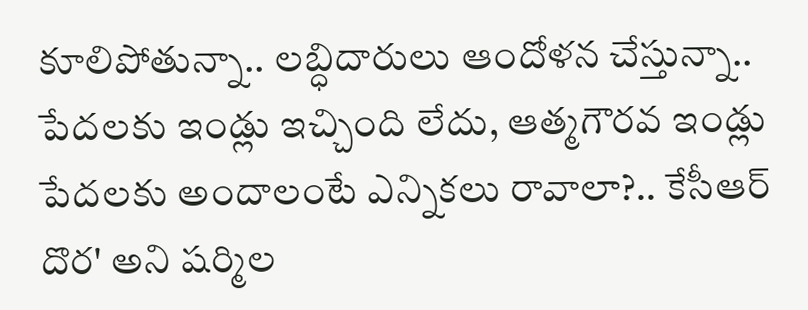కూలిపోతున్నా.. లబ్ధిదారులు ఆందోళన చేస్తున్నా.. పేదలకు ఇండ్లు ఇచ్చింది లేదు, ఆత్మగౌరవ ఇండ్లు పేదలకు అందాలంటే ఎన్నికలు రావాలా?.. కేసీఆర్ దొర' అని ష‌ర్మిల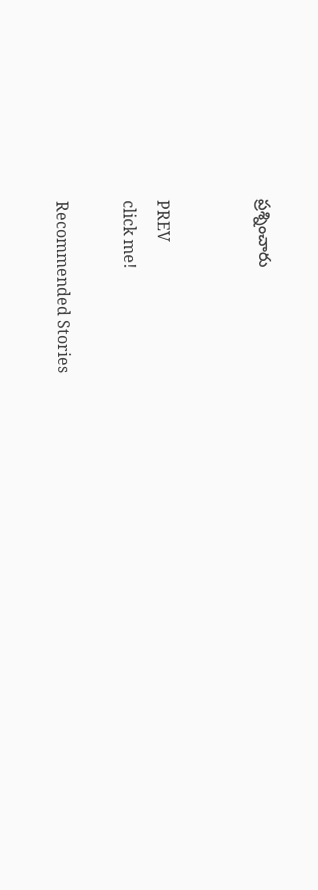ప్రశ్నించారు


PREV
click me!

Recommended Stories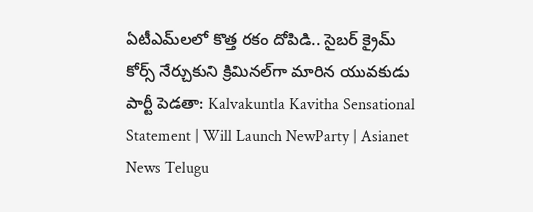ఏటీఎమ్‌లలో కొత్త ర‌కం దోపిడి.. సైబ‌ర్ క్రైమ్ కోర్స్ నేర్చుకుని క్రిమిన‌ల్‌గా మారిన యువ‌కుడు
పార్టీ పెడతా: Kalvakuntla Kavitha Sensational Statement | Will Launch NewParty | Asianet News Telugu